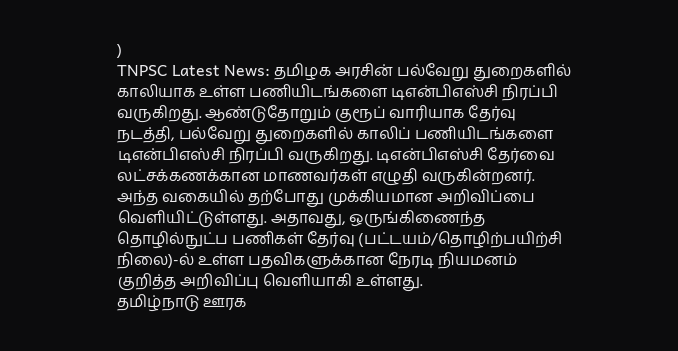)
TNPSC Latest News: தமிழக அரசின் பல்வேறு துறைகளில் காலியாக உள்ள பணியிடங்களை டிஎன்பிஎஸ்சி நிரப்பி வருகிறது. ஆண்டுதோறும் குரூப் வாரியாக தேர்வு நடத்தி, பல்வேறு துறைகளில் காலிப் பணியிடங்களை டிஎன்பிஎஸ்சி நிரப்பி வருகிறது. டிஎன்பிஎஸ்சி தேர்வை லட்சக்கணக்கான மாணவர்கள் எழுதி வருகின்றனர். அந்த வகையில் தற்போது முக்கியமான அறிவிப்பை வெளியிட்டுள்ளது. அதாவது, ஒருங்கிணைந்த தொழில்நுட்ப பணிகள் தேர்வு (பட்டயம்/தொழிற்பயிற்சி நிலை)-ல் உள்ள பதவிகளுக்கான நேரடி நியமனம் குறித்த அறிவிப்பு வெளியாகி உள்ளது.
தமிழ்நாடு ஊரக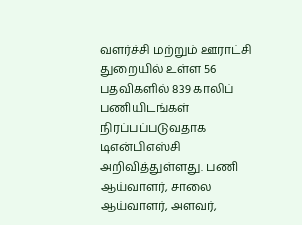வளர்ச்சி மற்றும் ஊராட்சி துறையில் உள்ள 56 பதவிகளில் 839 காலிப் பணியிடங்கள் நிரப்பப்படுவதாக டிஎன்பிஎஸ்சி அறிவித்துள்ளது. பணி ஆய்வாளர், சாலை ஆய்வாளர், அளவர்,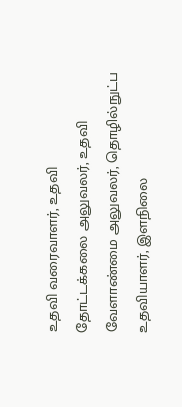உதவி வரைவாளர், உதவி தோட்டக்கலை அலுவலர், உதவி வேளாண்மை அலுவலர், தொழில்நுட்ப உதவியாளர், இளநிலை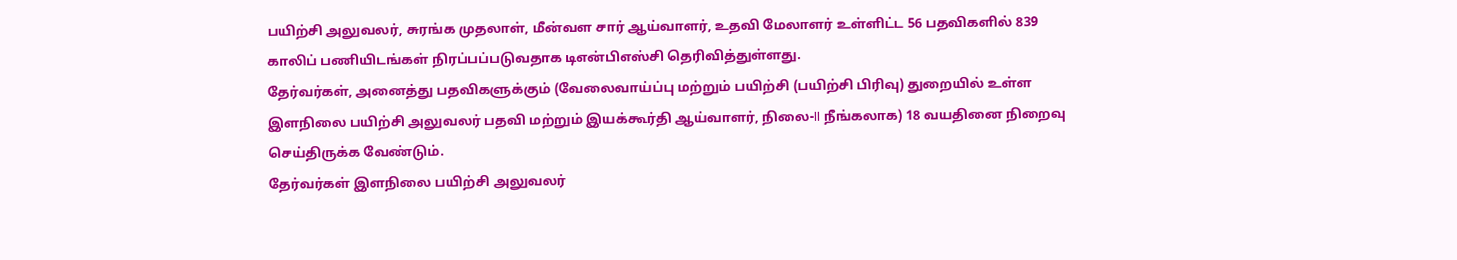பயிற்சி அலுவலர், சுரங்க முதலாள், மீன்வள சார் ஆய்வாளர், உதவி மேலாளர் உள்ளிட்ட 56 பதவிகளில் 839 காலிப் பணியிடங்கள் நிரப்பப்படுவதாக டிஎன்பிஎஸ்சி தெரிவித்துள்ளது.
தேர்வர்கள், அனைத்து பதவிகளுக்கும் (வேலைவாய்ப்பு மற்றும் பயிற்சி (பயிற்சி பிரிவு) துறையில் உள்ள இளநிலை பயிற்சி அலுவலர் பதவி மற்றும் இயக்கூர்தி ஆய்வாளர், நிலை-II நீங்கலாக) 18 வயதினை நிறைவு செய்திருக்க வேண்டும்.
தேர்வர்கள் இளநிலை பயிற்சி அலுவலர்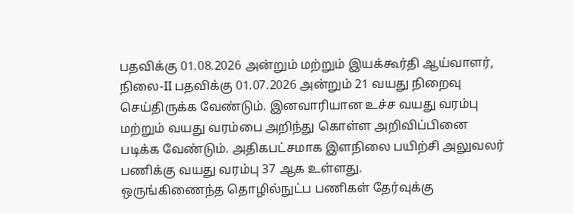பதவிக்கு 01.08.2026 அன்றும் மற்றும் இயக்கூர்தி ஆய்வாளர், நிலை-II பதவிக்கு 01.07.2026 அன்றும் 21 வயது நிறைவு செய்திருக்க வேண்டும். இனவாரியான உச்ச வயது வரம்பு மற்றும் வயது வரம்பை அறிந்து கொள்ள அறிவிப்பினை படிக்க வேண்டும். அதிகபட்சமாக இளநிலை பயிற்சி அலுவலர் பணிக்கு வயது வரம்பு 37 ஆக உள்ளது.
ஒருங்கிணைந்த தொழில்நுட்ப பணிகள் தேர்வுக்கு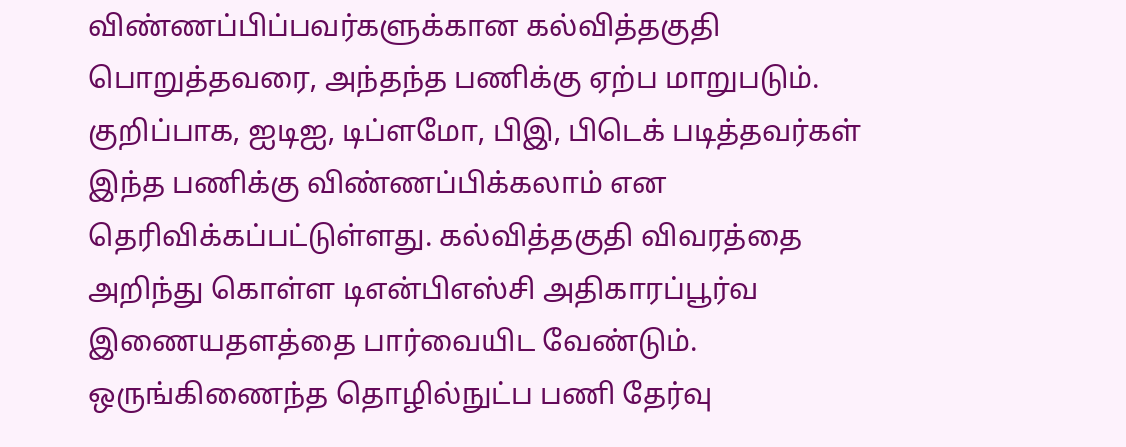விண்ணப்பிப்பவர்களுக்கான கல்வித்தகுதி பொறுத்தவரை, அந்தந்த பணிக்கு ஏற்ப மாறுபடும். குறிப்பாக, ஐடிஐ, டிப்ளமோ, பிஇ, பிடெக் படித்தவர்கள் இந்த பணிக்கு விண்ணப்பிக்கலாம் என தெரிவிக்கப்பட்டுள்ளது. கல்வித்தகுதி விவரத்தை அறிந்து கொள்ள டிஎன்பிஎஸ்சி அதிகாரப்பூர்வ இணையதளத்தை பார்வையிட வேண்டும்.
ஒருங்கிணைந்த தொழில்நுட்ப பணி தேர்வு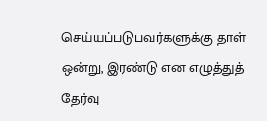செய்யப்படுபவர்களுக்கு தாள் ஒன்று, இரண்டு என எழுத்துத் தேர்வு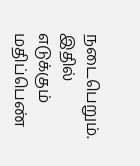நடைபெறும். இதில் எடுக்கும் மதிப்பெண்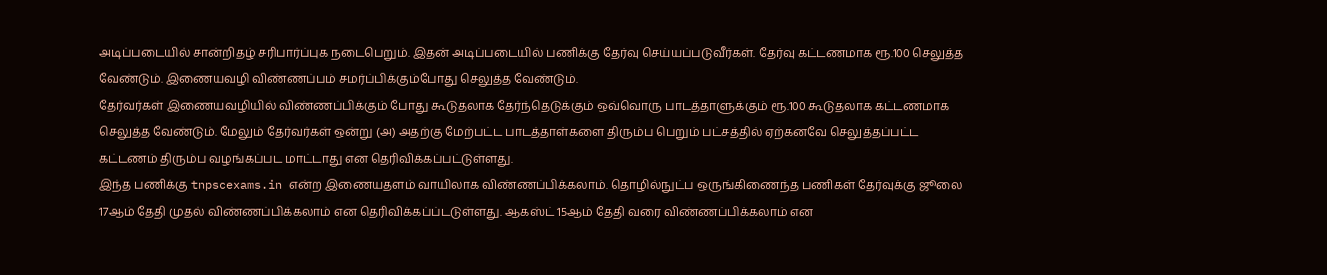அடிப்படையில் சான்றிதழ் சரிபார்ப்புக நடைபெறும். இதன் அடிப்படையில் பணிக்கு தேர்வு செய்யப்படுவீர்கள். தேர்வு கட்டணமாக ரூ.100 செலுத்த வேண்டும். இணையவழி விண்ணப்பம் சமர்ப்பிக்கும்போது செலுத்த வேண்டும்.
தேர்வர்கள் இணையவழியில் விண்ணப்பிக்கும் போது கூடுதலாக தேர்ந்தெடுக்கும் ஒவ்வொரு பாடத்தாளுக்கும் ரூ.100 கூடுதலாக கட்டணமாக செலுத்த வேண்டும். மேலும் தேர்வர்கள் ஒன்று (அ) அதற்கு மேற்பட்ட பாடத்தாள்களை திரும்ப பெறும் பட்சத்தில் ஏற்கனவே செலுத்தப்பட்ட கட்டணம் திரும்ப வழங்கப்பட மாட்டாது என தெரிவிக்கப்பட்டுள்ளது.
இந்த பணிக்கு tnpscexams.in என்ற இணையதளம் வாயிலாக விண்ணப்பிக்கலாம். தொழில்நுட்ப ஒருங்கிணைந்த பணிகள் தேர்வுக்கு ஜூலை 17ஆம் தேதி முதல் விண்ணப்பிக்கலாம் என தெரிவிக்கப்ப்டடுள்ளது. ஆகஸ்ட் 15ஆம் தேதி வரை விண்ணப்பிக்கலாம் என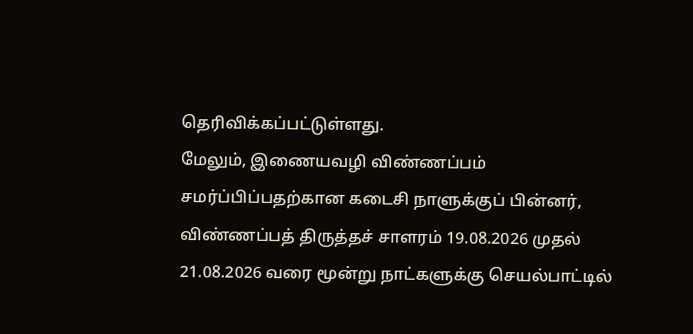தெரிவிக்கப்பட்டுள்ளது.
மேலும், இணையவழி விண்ணப்பம் சமர்ப்பிப்பதற்கான கடைசி நாளுக்குப் பின்னர், விண்ணப்பத் திருத்தச் சாளரம் 19.08.2026 முதல் 21.08.2026 வரை மூன்று நாட்களுக்கு செயல்பாட்டில்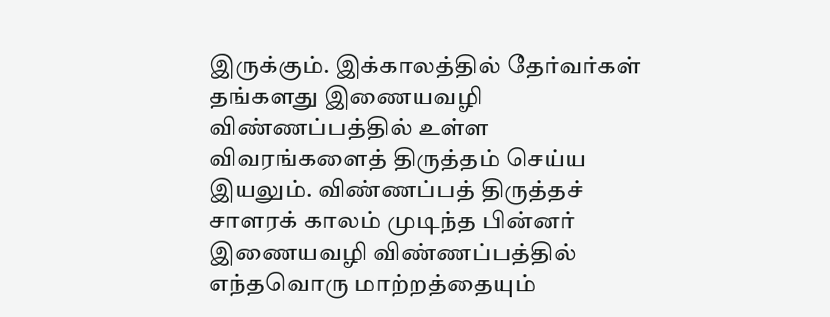இருக்கும். இக்காலத்தில் தேர்வர்கள் தங்களது இணையவழி விண்ணப்பத்தில் உள்ள விவரங்களைத் திருத்தம் செய்ய இயலும். விண்ணப்பத் திருத்தச் சாளரக் காலம் முடிந்த பின்னர் இணையவழி விண்ணப்பத்தில் எந்தவொரு மாற்றத்தையும்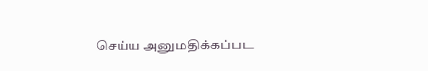செய்ய அனுமதிக்கப்பட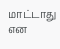மாட்டாது என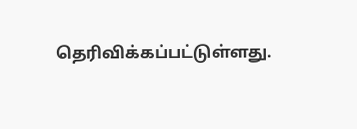தெரிவிக்கப்பட்டுள்ளது.